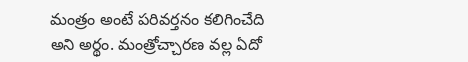మంత్రం అంటే పరివర్తనం కలిగించేది అని అర్థం. మంత్రోచ్చారణ వల్ల ఏదో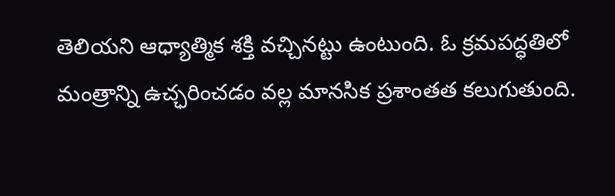తెలియని ఆధ్యాత్మిక శక్తి వచ్చినట్టు ఉంటుంది. ఓ క్రమపద్ధతిలో మంత్రాన్ని ఉచ్ఛరించడం వల్ల మానసిక ప్రశాంతత కలుగుతుంది.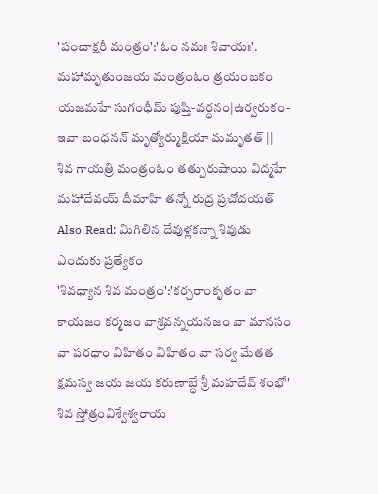'పంచాక్షరీ మంత్రం':'ఓం నమః శివాయః'.
మహామృతుంజయ మంత్రంఓం త్రయంబకం యజమహే సుగంధీమ్ పుష్తి-వర్ధనం|ఉర్వరుకం-ఇవా బంధనన్ మృత్యోర్ముక్షియా మమృతత్ ||
శివ గాయత్రి మంత్రంఓం తత్పురుషాయి విద్మహే మహాదేవయ్ దీమాహి తన్నో రుద్ర ప్రచోదయత్
Also Read: మిగిలిన దేవుళ్లకన్నా శివుడు ఎందుకు ప్రత్యేకం
'శివధ్యాన శివ మంత్రం':'కర్చరాంకృతం వా కాయజం కర్మజం వాశ్రవన్నయనజం వా మానసం వా పరధాం విహితం విహితం వా సర్వ మేతత క్షమస్వ జయ జయ కరుణాబ్ధే శ్రీ మహదేవ్ శంభో'
శివ స్తోత్రంవిశ్వేశ్వరాయ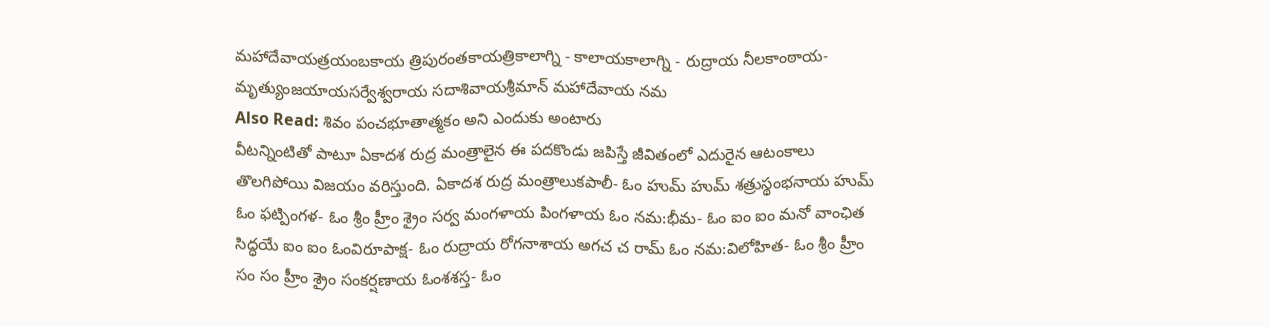మహాదేవాయత్రయంబకాయ త్రిపురంతకాయత్రికాలాగ్ని - కాలాయకాలాగ్ని - రుద్రాయ నీలకాంఠాయ- మృత్యుంజయాయసర్వేశ్వరాయ సదాశివాయశ్రీమాన్ మహాదేవాయ నమ
Also Read: శివం పంచభూతాత్మకం అని ఎందుకు అంటారు
వీటన్నింటితో పాటూ ఏకాదశ రుద్ర మంత్రాలైన ఈ పదకొండు జపిస్తే జీవితంలో ఎదురైన ఆటంకాలు తొలగిపోయి విజయం వరిస్తుంది. ఏకాదశ రుద్ర మంత్రాలుకపాలీ- ఓం హుమ్ హుమ్ శత్రుస్థంభనాయ హుమ్ ఓం ఫట్పింగళ- ఓం శ్రీం హ్రీం శ్రైం సర్వ మంగళాయ పింగళాయ ఓం నమ:భీమ- ఓం ఐం ఐం మనో వాంఛిత సిద్ధయే ఐం ఐం ఓంవిరూపాక్ష- ఓం రుద్రాయ రోగనాశాయ అగచ చ రామ్ ఓం నమ:విలోహిత- ఓం శ్రీం హ్రీం సం సం హ్రీం శ్రైం సంకర్షణాయ ఓంశశస్త- ఓం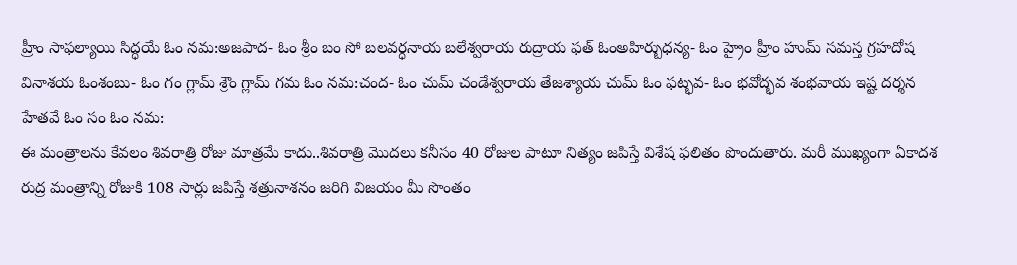హ్రీం సాఫల్యాయి సిద్ధయే ఓం నమ:అజపాద- ఓం శ్రీం బం సో బలవర్ధనాయ బలేశ్వరాయ రుద్రాయ ఫత్ ఓంఅహిర్బుధన్య- ఓం హ్రైం హ్రీం హుమ్ సమస్త గ్రహదోష వినాశయ ఓంశంబు- ఓం గం గ్లామ్ శ్రౌం గ్లామ్ గమ ఓం నమ:చంద- ఓం చుమ్ చండేశ్వరాయ తేజశ్యాయ చుమ్ ఓం ఫట్భవ- ఓం భవోద్భవ శంభవాయ ఇష్ట దర్శన హేతవే ఓం సం ఓం నమ:
ఈ మంత్రాలను కేవలం శివరాత్రి రోజు మాత్రమే కాదు..శివరాత్రి మొదలు కనీసం 40 రోజుల పాటూ నిత్యం జపిస్తే విశేష ఫలితం పొందుతారు. మరీ ముఖ్యంగా ఏకాదశ రుద్ర మంత్రాన్ని రోజుకి 108 సార్లు జపిస్తే శత్రునాశనం జరిగి విజయం మీ సొంతం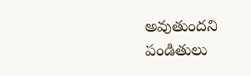అవుతుందని పండితులు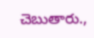చెబుతారు.,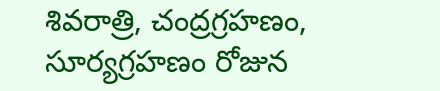శివరాత్రి, చంద్రగ్రహణం, సూర్యగ్రహణం రోజున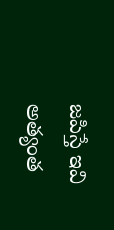జపిస్తే ఇవి అత్యంత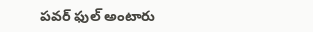పవర్ ఫుల్ అంటారు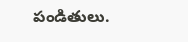పండితులు.